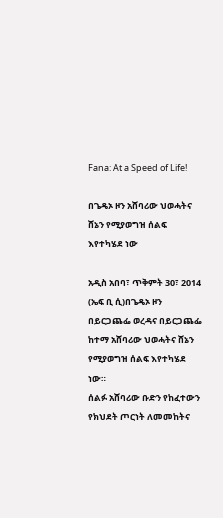Fana: At a Speed of Life!

በጌዴኦ ዞን አሸባሪው ህወሓትና ሸኔን የሚያወግዝ ሰልፍ እየተካሄደ ነው

አዲስ አበባ፣ ጥቅምት 30፣ 2014 (ኤፍ ቢ ሲ)በጌዴኦ ዞን በይርጋጨፌ ወረዳና በይርጋጨፌ ከተማ አሸባሪው ህወሓትና ሸኔን የሚያወግዝ ሰልፍ እየተካሄደ ነው።
ሰልፉ አሸባሪው ቡድን የከፈተውን የክህደት ጦርነት ለመመከትና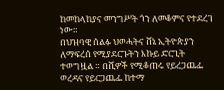ከመከላከያና መንግሥት ጎን ለመቆምና የተደረገ ነው።
በህዝባዊ ሰልፉ ህወሓትና ሸኔ ኢትዮጵያን ለማፍረሰ የሚያደርጉትን እኩይ ድርጊት ተወግዟል ። በሺዎች የሚቆጠሩ የይረጋጨፌ ወረዳና የይርጋጨፌ ከተማ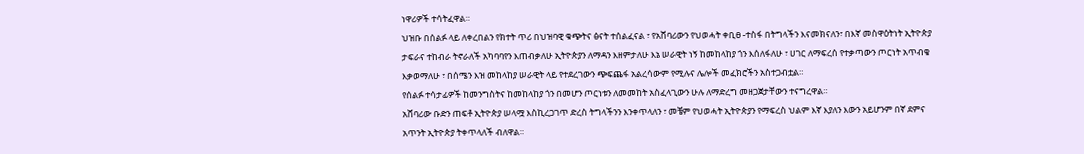ነዋሪዎች ተሳትፈዋል።
ህዝቡ በሰልፉ ላይ ለቀረበልን የክተት ጥሪ በህዝባዊ ቁጭትና ፅናት ተሰልፈናል ፣ የአሸባሪውን የህወሓት ቀቢፀ -ተስፋ በትግላችን እናመክናለን፣ በእኛ መስዋዕትነት ኢትዮጵያ ታፍራና ተከብራ ትኖራለች አካባባየን እጠብቃለሁ ኢትዮጵያን ለማዳን እዘምታለሁ እኔ ሠራዊት ነኝ ከመከላከያ ጎን እሰለፋለሁ ፣ ሀገር ለማፍረሰ የተቃጣውን ጦርነት አጥብቄ እቃወማለሁ ፣ በሰሜን እዝ መከላከያ ሠራዊት ላይ የተደረገውን ጭፍጨፋ አልረሳውም የሚሉና ሌሎች መፈክሮችን አስተጋብቷል።
የሰልፉ ተሳታፊዎች ከመንግስትና ከመከላከያ ጎን በመሆን ጦርነቱን ለመመከት አስፈላጊውን ሁሉ ለማድረግ መዘጋጀታቸውን ተናግረዋል።
አሸባሪው ቡድን ጠፍቶ ኢትዮጵያ ሠላሟ እስኪረጋገጥ ድረስ ትግላችንን እንቀጥላለን ፣ መቼም የህወሓት ኢትዮጵያን የማፍረስ ህልም እኛ እያለን እውን አይሆንም በኛ ደምና አጥንት ኢትዮጵያ ትቀጥላለች ብለዋል።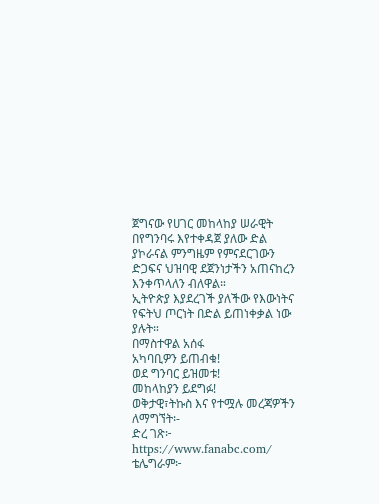ጀግናው የሀገር መከላከያ ሠራዊት በየግንባሩ እየተቀዳጀ ያለው ድል ያኮራናል ምንግዜም የምናደርገውን ድጋፍና ህዝባዊ ደጀንነታችን አጠናከረን እንቀጥላለን ብለዋል።
ኢትዮጵያ እያደረገች ያለችው የእውነትና የፍትህ ጦርነት በድል ይጠነቀቃል ነው ያሉት።
በማስተዋል አሰፋ
አካባቢዎን ይጠብቁ!
ወደ ግንባር ይዝመቱ!
መከላከያን ይደግፉ!
ወቅታዊ፣ትኩስ እና የተሟሉ መረጃዎችን ለማግኘት፡-
ድረ ገጽ፦ https://www.fanabc.com/
ቴሌግራም፦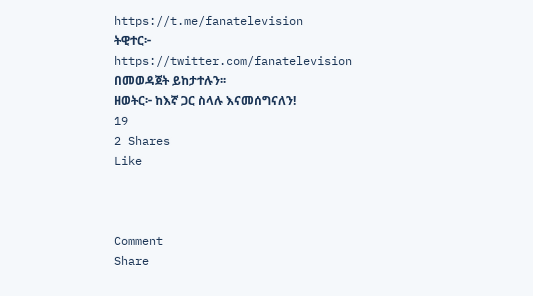https://t.me/fanatelevision
ትዊተር፦ https://twitter.com/fanatelevision በመወዳጀት ይከታተሉን፡፡
ዘወትር፦ ከእኛ ጋር ስላሉ እናመሰግናለን!
19
2 Shares
Like



Comment
Share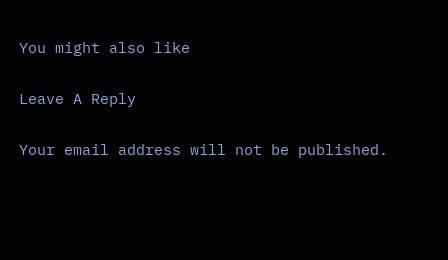You might also like

Leave A Reply

Your email address will not be published.